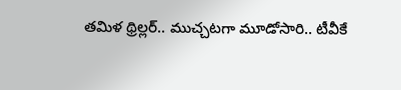తమిళ థ్రిల్లర్.. ముచ్చటగా మూడోసారి.. టీవీకే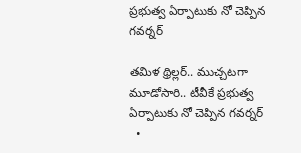ప్రభుత్వ ఏర్పాటుకు నో చెప్పిన గవర్నర్

తమిళ థ్రిల్లర్.. ముచ్చటగా మూడోసారి.. టీవీకే ప్రభుత్వ ఏర్పాటుకు నో చెప్పిన గవర్నర్
  •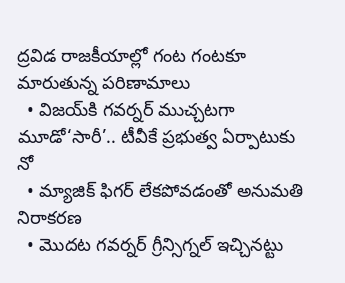ద్రవిడ రాజకీయాల్లో గంట గంటకూ మారుతున్న పరిణామాలు
  • విజయ్‌‌‌‌కి గవర్నర్‌‌‌‌‌‌‌‌ ముచ్చటగా మూడో‘సారీ’.. టీవీకే ప్రభుత్వ ఏర్పాటుకు  నో
  • మ్యాజిక్‌‌‌‌ ఫిగర్‌‌‌‌‌‌‌‌ లేకపోవడంతో అనుమతి నిరాకరణ
  • మొదట గవర్నర్ గ్రీన్సిగ్నల్‌‌‌‌ ఇచ్చినట్టు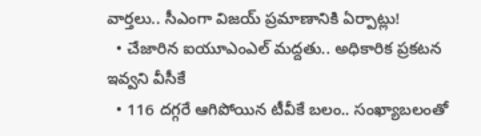వార్తలు.. సీఎంగా విజయ్ ప్రమాణానికి ఏర్పాట్లు!
  • చేజారిన ఐయూఎంఎల్ మద్దతు.. అధికారిక ప్రకటన ఇవ్వని వీసీకే
  • 116 దగ్గరే ఆగిపోయిన టీవీకే బలం.. సంఖ్యాబలంతో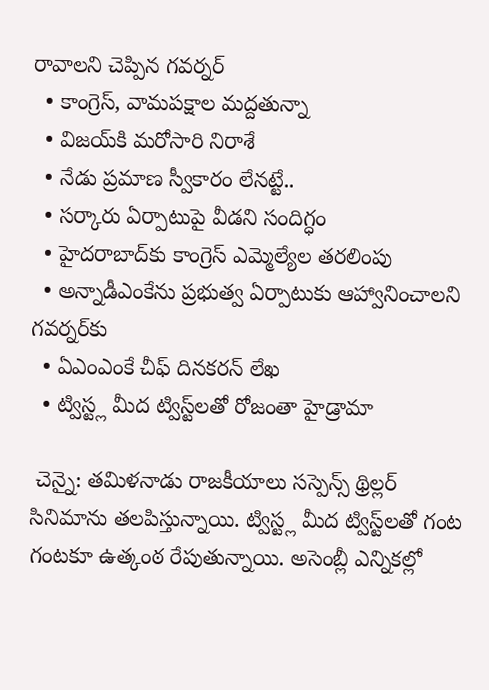రావాలని చెప్పిన గవర్నర్‌‌‌‌‌‌‌‌
  • కాంగ్రెస్‌‌‌‌, వామపక్షాల మద్దతున్నా
  • విజయ్‌‌‌‌కి మరోసారి నిరాశే
  • నేడు ప్రమాణ స్వీకారం లేనట్టే..
  • సర్కారు ఏర్పాటుపై వీడని సందిగ్ధం
  • హైదరాబాద్‌‌‌‌కు కాంగ్రెస్ ఎమ్మెల్యేల తరలింపు
  • అన్నాడీఎంకేను ప్రభుత్వ ఏర్పాటుకు ఆహ్వానించాలని గవర్నర్‌‌‌‌కు
  • ఏఎంఎంకే చీఫ్ దినకరన్ లేఖ
  • ట్విస్ట్ల మీద ట్విస్ట్‌‌‌‌లతో రోజంతా హైడ్రామా

 చెన్నై: తమిళనాడు రాజకీయాలు సస్పెన్స్ థ్రిల్లర్‌‌‌‌‌‌‌‌ సినిమాను తలపిస్తున్నాయి. ట్విస్ట్ల మీద ట్విస్ట్‌‌‌‌లతో గంట గంటకూ ఉత్కంఠ రేపుతున్నాయి. అసెంబ్లీ ఎన్నికల్లో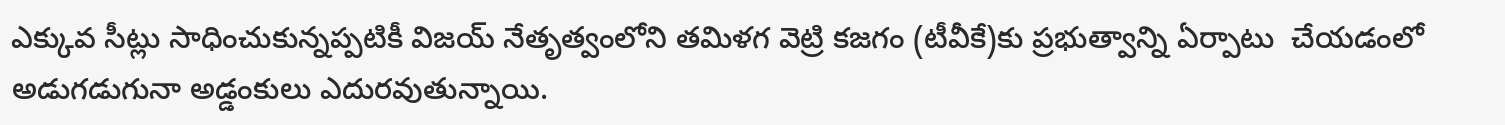ఎక్కువ సీట్లు సాధించుకున్నప్పటికీ విజయ్ నేతృత్వంలోని తమిళగ వెట్రి కజగం (టీవీకే)కు ప్రభుత్వాన్ని ఏర్పాటు  చేయడంలో అడుగడుగునా అడ్డంకులు ఎదురవుతున్నాయి.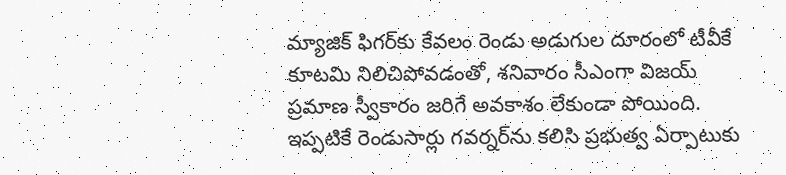మ్యాజిక్‌‌‌‌ ఫిగర్‌‌‌‌కు కేవలం రెండు అడుగుల దూరంలో టీవీకే కూటమి నిలిచిపోవడంతో, శనివారం సీఎంగా విజయ్ ప్రమాణ స్వీకారం జరిగే అవకాశం లేకుండా పోయింది. ఇప్పటికే రెండుసార్లు గవర్నర్‌‌‌‌‌‌‌‌ను‌‌‌‌ కలిసి ప్రభుత్వ ఏర్పాటుకు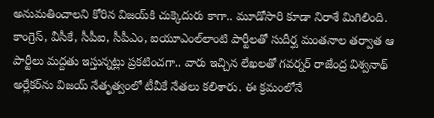అనుమతించాలని కోరిన విజయ్‌‌‌‌కి చుక్కెదురు కాగా.. మూడోసారి కూడా నిరాశే మిగిలింది. కాంగ్రెస్, వీసీకే, సీపీఐ, సీపీఎం, ఐయూఎంల్‌‌‌‌లాంటి పార్టీలతో సుదీర్ఘ మంతనాల తర్వాత ఆ పార్టీలు మద్దతు ఇస్తున్నట్లు ప్రకటించగా.. వారు ఇచ్చిన లేఖలతో గవర్నర్ రాజేంద్ర విశ్వనాథ్ అర్లేకర్‌‌‌‌ను విజయ్‌‌‌‌ నేతృత్వంలో టీవీకే నేతలు కలిశారు. ఈ క్రమంలోనే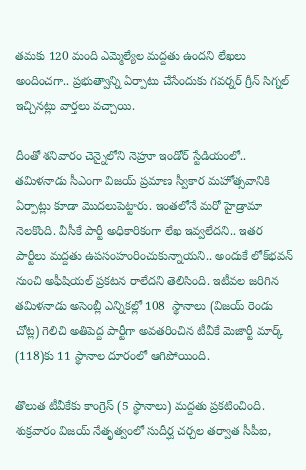తమకు 120 మంది ఎమ్మెల్యేల మద్దతు ఉందని లేఖలు అందించగా.. ప్రభుత్వాన్ని ఏర్పాటు చేసేందుకు గవర్నర్ గ్రీన్ సిగ్నల్ ఇచ్చినట్లు వార్తలు వచ్చాయి.

దీంతో శనివారం చెన్నైలోని నెహ్రూ ఇండోర్ స్టేడియంలో.. తమిళనాడు సీఎంగా విజయ్ ప్రమాణ స్వీకార మహోత్సవానికి ఏర్పాట్లు కూడా మొదలుపెట్టారు. ఇంతలోనే మరో హైడ్రామా నెలకొంది. వీసీకే పార్టీ అధికారికంగా లేఖ ఇవ్వలేదని.. ఇతర పార్టీలు మద్దతు ఉపసంహంరించుకున్నాయని.. అందుకే లోక్‌‌భవన్‌‌ నుంచి అఫీషియల్ ప్రకటన రాలేదని తెలిసింది. ఇటీవల జరిగిన తమిళనాడు అసెంబ్లీ ఎన్నికల్లో 108  స్థానాలు (విజయ్‌‌ రెండు చోట్ల) గెలిచి అతిపెద్ద పార్టీగా అవతరించిన టీవీకే మెజార్టీ మార్క్‌‌ (118)కు 11 స్థానాల దూరంలో ఆగిపోయింది.

తొలుత టీవీకేకు కాంగ్రెస్‌‌ (5 స్థానాలు) మద్దతు ప్రకటించింది. శుక్రవారం విజయ్‌‌ నేతృత్వంలో సుదీర్ఘ చర్చల తర్వాత సీపీఐ,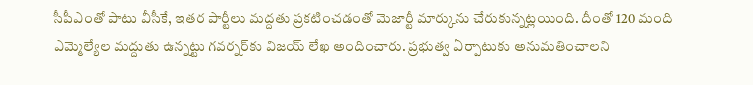సీపీఎంతో పాటు వీసీకే, ఇతర పార్టీలు మద్దతు ప్రకటించడంతో మెజార్టీ మార్కును చేరుకున్నట్లయింది. దీంతో 120 మంది ఎమ్మెల్యేల మద్దుతు ఉన్నట్టు గవర్నర్‌‌‌‌కు విజయ్‌‌ లేఖ అందించారు. ప్రభుత్వ ఏర్పాటుకు అనుమతించాలని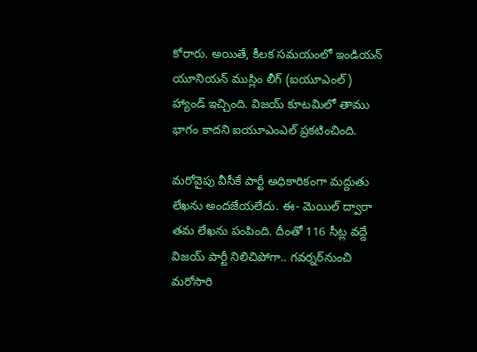కోరారు. అయితే, కీలక సమయంలో ఇండియన్ యూనియన్ ముస్లిం లీగ్ (ఐయూఎంల్‌‌) హ్యాండ్ ఇచ్చింది. విజయ్ కూటమిలో తాము భాగం కాదని ఐయూఎంఎల్ ప్రకటించింది.

మరోవైపు వీసీకే పార్టీ అధికారికంగా మద్దుతు లేఖను అందజేయలేదు. ఈ- మెయిల్‌‌ ద్వారా తమ లేఖను పంపింది. దీంతో 116 సీట్ల వద్దే విజయ్‌‌ పార్టీ నిలిచిపోగా.. గవర్నర్‌‌‌‌నుంచి మరోసారి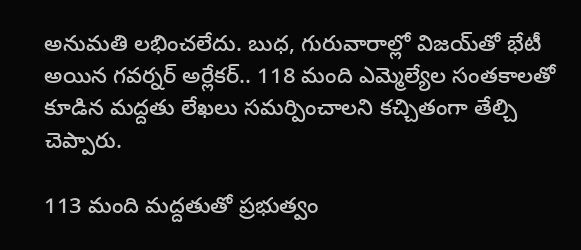అనుమతి లభించలేదు. బుధ, గురువారాల్లో విజయ్‌‌తో భేటీ అయిన గవర్నర్ అర్లేకర్.. 118 మంది ఎమ్మెల్యేల సంతకాలతో కూడిన మద్దతు లేఖలు సమర్పించాలని కచ్చితంగా తేల్చి చెప్పారు.

113 మంది మద్దతుతో ప్రభుత్వం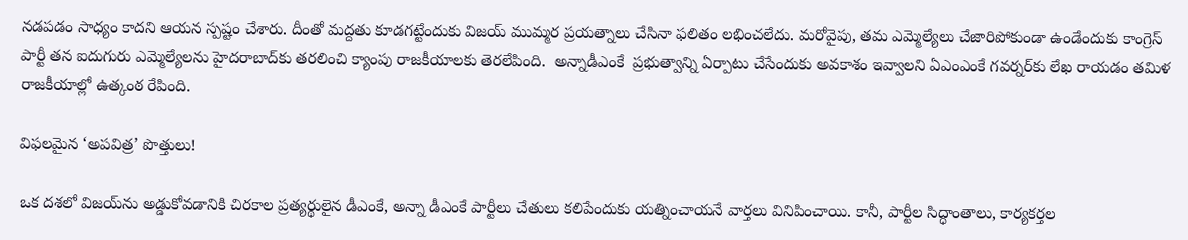నడపడం సాధ్యం కాదని ఆయన స్పష్టం చేశారు. దీంతో మద్దతు కూడగట్టేందుకు విజయ్ ముమ్మర ప్రయత్నాలు చేసినా ఫలితం లభించలేదు. మరోవైపు, తమ ఎమ్మెల్యేలు చేజారిపోకుండా ఉండేందుకు కాంగ్రెస్ పార్టీ తన ఐదుగురు ఎమ్మెల్యేలను హైదరాబాద్‌‌కు తరలించి క్యాంపు రాజకీయాలకు తెరలేపింది.  అన్నాడీఎంకే  ప్రభుత్వాన్ని ఏర్పాటు చేసేందుకు అవకాశం ఇవ్వాలని ఏఎంఎంకే గవర్నర్‌‌కు లేఖ రాయడం తమిళ రాజకీయాల్లో ఉత్కంఠ రేపింది.

విఫలమైన ‘అపవిత్ర’ పొత్తులు!

ఒక దశలో విజయ్‌‌ను అడ్డుకోవడానికి చిరకాల ప్రత్యర్థులైన డీఎంకే, అన్నా డీఎంకే పార్టీలు చేతులు కలిపేందుకు యత్నించాయనే వార్తలు వినిపించాయి. కానీ, పార్టీల సిద్ధాంతాలు, కార్యకర్తల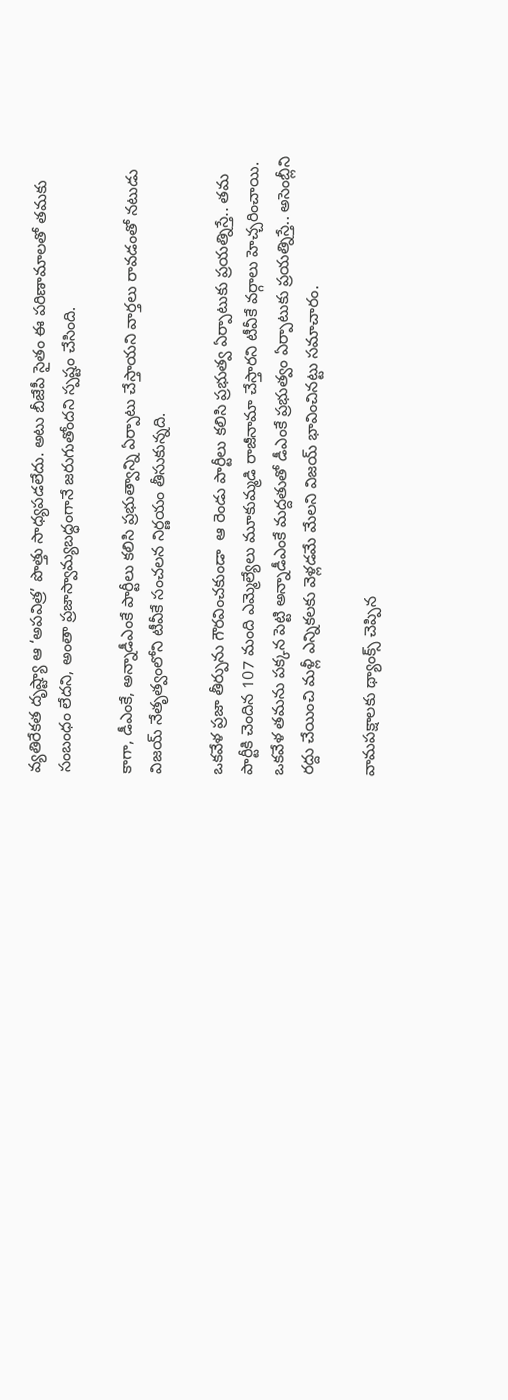వ్యతిరేకత దృష్ట్యా ఆ ‘అపవిత్ర’ పొత్తు సాధ్యపడలేదు. అటు బీజేపీ సైతం ఈ పరిణామాలతో తమకు సంబంధం లేదని, అంతా ప్రజాస్వామ్యబద్ధంగానే జరుగుతోందని స్పష్టం చేసింది.

కాగా, డీఎంకే, అన్నాడీఎంకే పార్టీలు కలిసి ప్రభుత్వాన్ని ఏర్పాటు చేస్తాయని వార్తలు రావడంతో నటుడు విజయ్ నేతృత్వంలోని టీవీకే సంచలన నిర్ణయం తీసుకున్నది.

ఒకవేళ ప్రజా తీర్పును గౌరవించకుండా  ఆ రెండు పార్టీలు కలిసి ప్రభుత్వ ఏర్పాటుకు ప్రయత్నిస్తే.. తమ పార్టీకి చెందిన 107 మంది ఎమ్మెల్యేలు మూకుమ్మడి రాజీనామా చేస్తారని టీవీకే వర్గాలు హెచ్చరించాయి.  ఒకవేళ తమను పక్కన పెట్టి అన్నాడీఎంకే మద్దతుతో డీఎంకే ప్రభుత్వం ఏర్పాటుకు ప్రయత్నిస్తే.. అసెంబ్లీని రద్దు చేయించి మళ్లీ ఎన్నికలకు వెళ్లడమే మేలని విజయ్ భావించినట్టు సమాచారం.

వామపక్షాలకు థ్యాంక్స్ చెప్పిన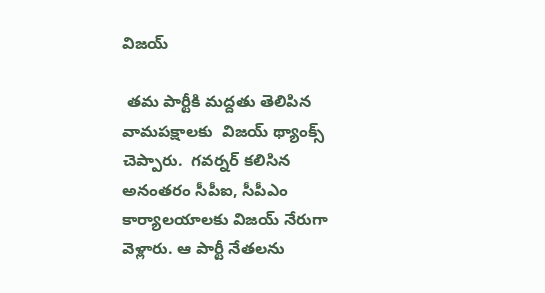విజయ్‌‌

 తమ పార్టీకి మద్దతు తెలిపిన వామపక్షాలకు  విజయ్‌‌ థ్యాంక్స్‌‌ చెప్పారు.  గవర్నర్‌‌‌‌ కలిసిన అనంతరం సీపీఐ, సీపీఎం కార్యాలయాలకు విజయ్‌‌ నేరుగా వెళ్లారు. ఆ పార్టీ నేతలను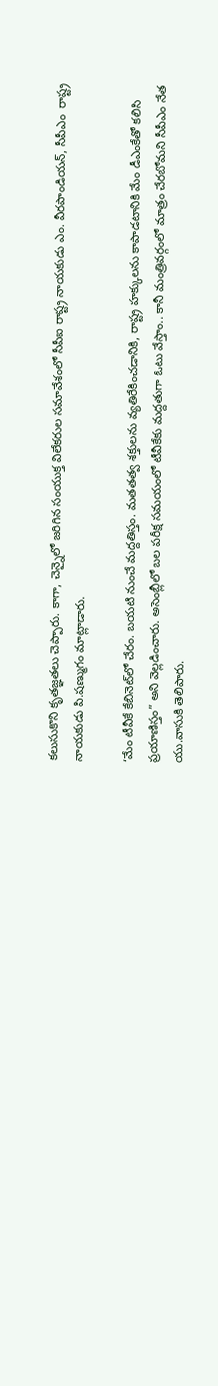కలుసుకొని కృతజ్ఞతలు చెప్పారు. కాగా, చెన్నైలో జరిగిన సంయుక్త విలేకరుల సమావేశంలో సీపీఐ రాష్ట్ర నాయకుడు ఎం. వీరపాండియన్, సీపీఎం  రాష్ట్ర నాయకుడు పి.షణ్ముగం మాట్లాడారు.

‘మేం టీవీకే కేబినెట్‌‌లో చేరం. బయటి నుంచే మద్దతిస్తం. మతతత్వ శక్తులను వ్యతిరేకించడానికి, రాష్ట్ర హక్కులను కాపాడటానికి మేం డీఎంకేతో కలిసి ప్రయాణిస్తం” అని వెల్లడించారు. అసెంబ్లీలో బల పరీక్ష సమయంలో టీవీకేకు మద్దతుగా ఓటు వేస్తాం.. కానీ మంత్రివర్గంలో మాత్రం చేరబోమని సీపీఎం నేత యు.వాసుకి తెలిపారు.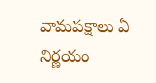వామపక్షాలు ఏ నిర్ణయం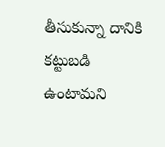తీసుకున్నా దానికి కట్టుబడి ఉంటామని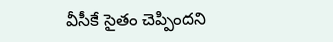వీసీకే సైతం చెప్పిందని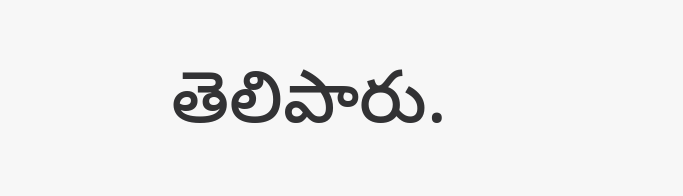తెలిపారు.